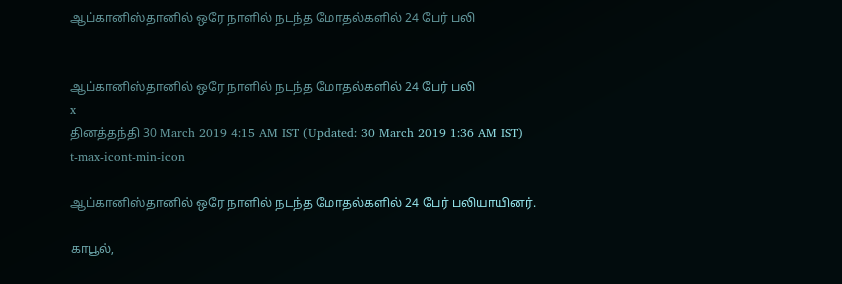ஆப்கானிஸ்தானில் ஒரே நாளில் நடந்த மோதல்களில் 24 பேர் பலி


ஆப்கானிஸ்தானில் ஒரே நாளில் நடந்த மோதல்களில் 24 பேர் பலி
x
தினத்தந்தி 30 March 2019 4:15 AM IST (Updated: 30 March 2019 1:36 AM IST)
t-max-icont-min-icon

ஆப்கானிஸ்தானில் ஒரே நாளில் நடந்த மோதல்களில் 24 பேர் பலியாயினர்.

காபூல்,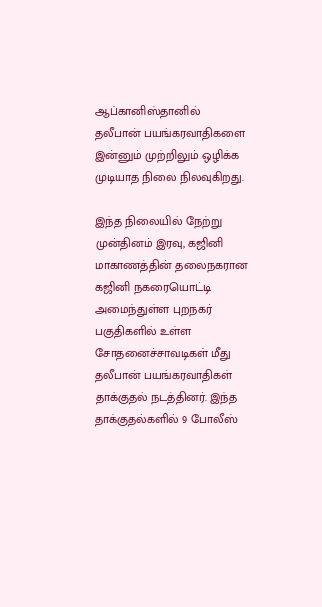ஆப்கானிஸ்தானில் தலீபான் பயங்கரவாதிகளை இன்னும் முற்றிலும் ஒழிக்க முடியாத நிலை நிலவுகிறது.

இந்த நிலையில் நேற்று முன்தினம் இரவு, கஜினி மாகாணத்தின் தலைநகரான கஜினி நகரையொட்டி அமைந்துள்ள புறநகர் பகுதிகளில் உள்ள சோதனைச்சாவடிகள் மீது தலீபான் பயங்கரவாதிகள் தாக்குதல் நடத்தினர். இந்த தாக்குதல்களில் 9 போலீஸ்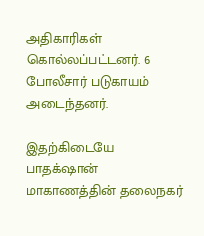அதிகாரிகள் கொல்லப்பட்டனர். 6 போலீசார் படுகாயம் அடைந்தனர்.

இதற்கிடையே பாதக்‌ஷான் மாகாணத்தின் தலைநகர்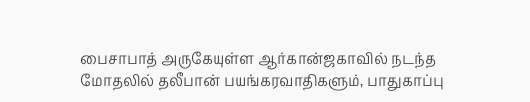பைசாபாத் அருகேயுள்ள ஆர்கான்ஜகாவில் நடந்த மோதலில் தலீபான் பயங்கரவாதிகளும், பாதுகாப்பு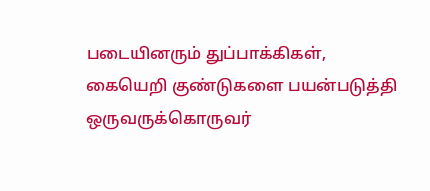படையினரும் துப்பாக்கிகள், கையெறி குண்டுகளை பயன்படுத்தி ஒருவருக்கொருவர்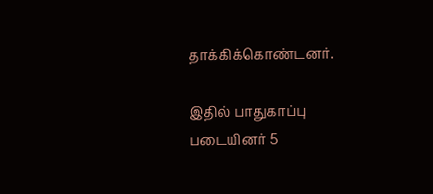தாக்கிக்கொண்டனர்.

இதில் பாதுகாப்பு படையினர் 5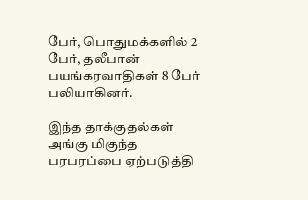பேர், பொதுமக்களில் 2 பேர், தலீபான் பயங்கரவாதிகள் 8 பேர் பலியாகினர்.

இந்த தாக்குதல்கள் அங்கு மிகுந்த பரபரப்பை ஏற்படுத்தி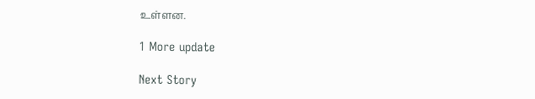உள்ளன.

1 More update

Next Story